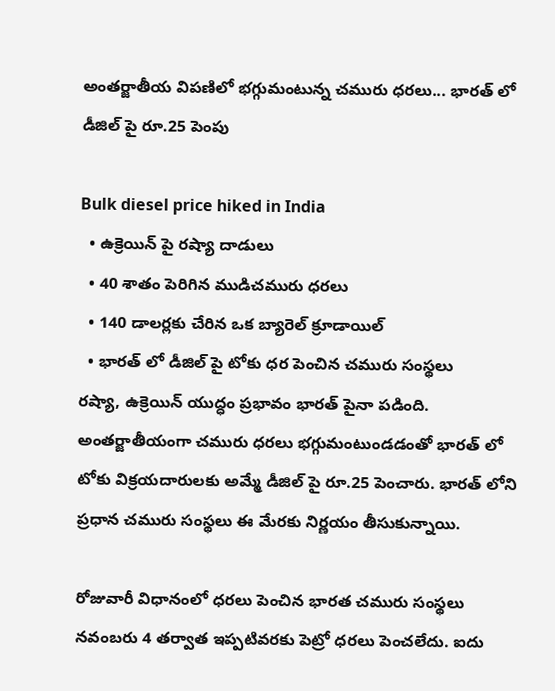అంతర్జాతీయ విపణిలో భగ్గుమంటున్న చమురు ధరలు... భారత్ లో డీజిల్ పై రూ.25 పెంపు

Bulk diesel price hiked in India
  • ఉక్రెయిన్ పై రష్యా దాడులు
  • 40 శాతం పెరిగిన ముడిచమురు ధరలు
  • 140 డాలర్లకు చేరిన ఒక బ్యారెల్ క్రూడాయిల్
  • భారత్ లో డీజిల్ పై టోకు ధర పెంచిన చమురు సంస్థలు
రష్యా, ఉక్రెయిన్ యుద్ధం ప్రభావం భారత్ పైనా పడింది. అంతర్జాతీయంగా చమురు ధరలు భగ్గుమంటుండడంతో భారత్ లో టోకు విక్రయదారులకు అమ్మే డీజిల్ పై రూ.25 పెంచారు. భారత్ లోని ప్రధాన చమురు సంస్థలు ఈ మేరకు నిర్ణయం తీసుకున్నాయి.

రోజువారీ విధానంలో ధరలు పెంచిన భారత చమురు సంస్థలు నవంబరు 4 తర్వాత ఇప్పటివరకు పెట్రో ధరలు పెంచలేదు. ఐదు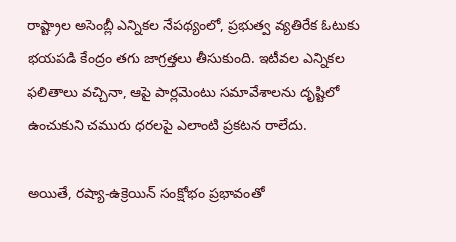రాష్ట్రాల అసెంబ్లీ ఎన్నికల నేపథ్యంలో, ప్రభుత్వ వ్యతిరేక ఓటుకు భయపడి కేంద్రం తగు జాగ్రత్తలు తీసుకుంది. ఇటీవల ఎన్నికల ఫలితాలు వచ్చినా, ఆపై పార్లమెంటు సమావేశాలను దృష్టిలో ఉంచుకుని చమురు ధరలపై ఎలాంటి ప్రకటన రాలేదు.

అయితే, రష్యా-ఉక్రెయిన్ సంక్షోభం ప్రభావంతో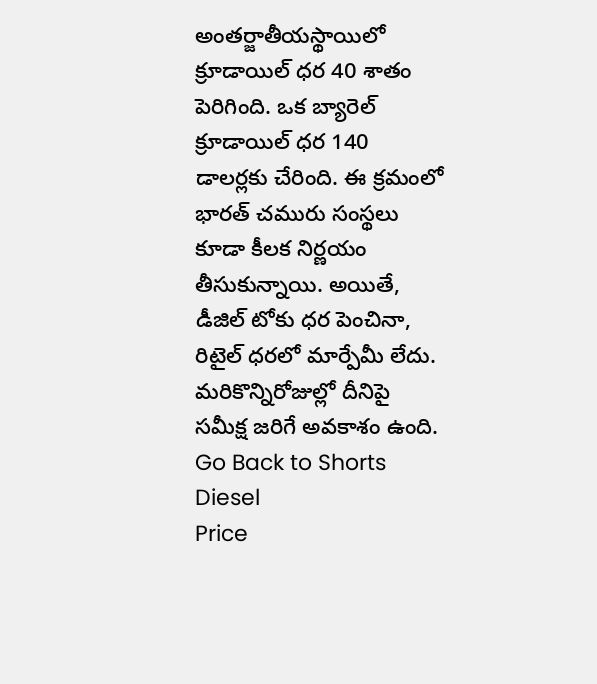అంతర్జాతీయస్థాయిలో క్రూడాయిల్ ధర 40 శాతం పెరిగింది. ఒక బ్యారెల్ క్రూడాయిల్ ధర 140 డాలర్లకు చేరింది. ఈ క్రమంలో భారత్ చమురు సంస్థలు కూడా కీలక నిర్ణయం తీసుకున్నాయి. అయితే, డీజిల్ టోకు ధర పెంచినా, రిటైల్ ధరలో మార్పేమీ లేదు. మరికొన్నిరోజుల్లో దీనిపై సమీక్ష జరిగే అవకాశం ఉంది.
Go Back to Shorts
Diesel
Price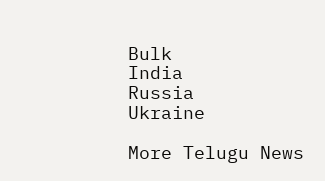Bulk
India
Russia
Ukraine

More Telugu News